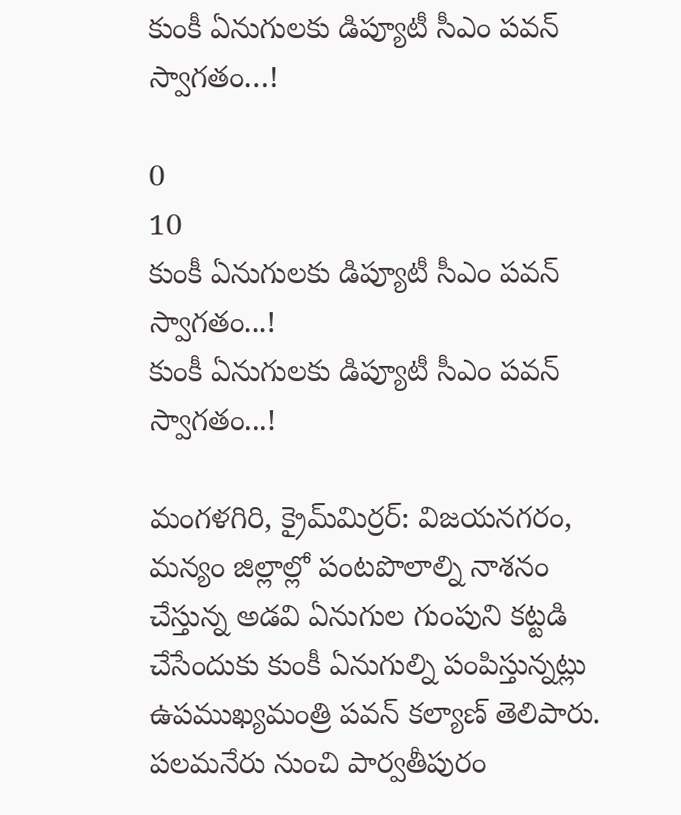కుంకీ ఏనుగులకు డిప్యూటీ సీఎం పవన్ స్వాగతం…!

0
10
కుంకీ ఏనుగులకు డిప్యూటీ సీఎం పవన్ స్వాగతం...!
కుంకీ ఏనుగులకు డిప్యూటీ సీఎం పవన్ స్వాగతం...!

మంగళగిరి, క్రైమ్‌మిర్ర‌ర్‌: విజయనగరం, మన్యం జిల్లాల్లో పంటపొలాల్ని నాశనం చేస్తున్న అడవి ఏనుగుల గుంపుని కట్టడి చేసేందుకు కుంకీ ఏనుగుల్ని పంపిస్తున్నట్లు ఉపముఖ్యమంత్రి పవన్ కల్యాణ్ తెలిపారు. పలమనేరు నుంచి పార్వతీపురం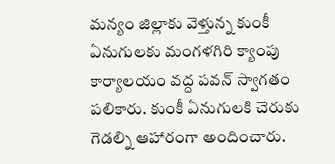మన్యం జిల్లాకు వెళ్తున్న కుంకీ ఏనుగులకు మంగళగిరి క్యాంపు కార్యాలయం వద్ద పవన్ స్వాగతం పలికారు. కుంకీ ఏనుగులకి చెరుకు గెడల్ని ఆహారంగా అందించారు.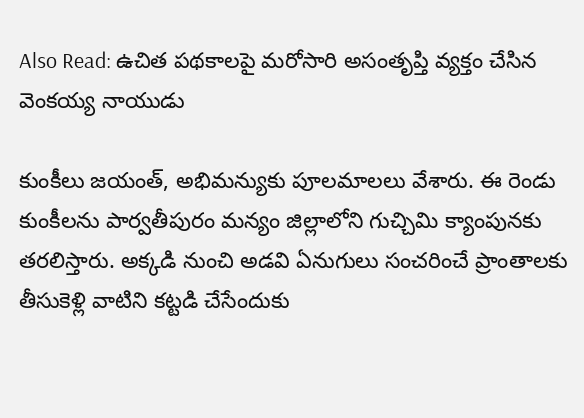Also Read: ఉచిత పథకాలపై మరోసారి అసంతృప్తి వ్యక్తం చేసిన వెంకయ్య నాయుడు

కుంకీలు జయంత్, అభిమన్యుకు పూలమాలలు వేశారు. ఈ రెండు కుంకీలను పార్వతీపురం మన్యం జిల్లాలోని గుచ్చిమి క్యాంపునకు తరలిస్తారు. అక్కడి నుంచి అడవి ఏనుగులు సంచరించే ప్రాంతాలకు తీసుకెళ్లి వాటిని కట్టడి చేసేందుకు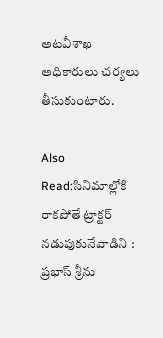అటవీశాఖ అధికారులు చర్యలు తీసుకుంటారు.

Also Read:సినిమాల్లోకి రాకపోతే ట్రాక్టర్ నడుపుకునేవాడిని : ప్రభాస్ శ్రీను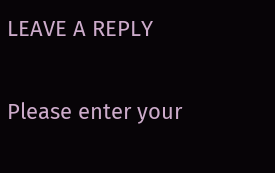LEAVE A REPLY

Please enter your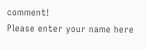comment!
Please enter your name here